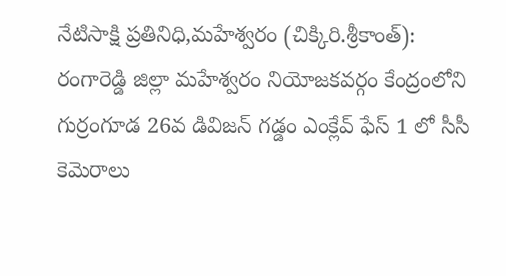నేటిసాక్షి ప్రతినిధి,మహేశ్వరం (చిక్కిరి.శ్రీకాంత్):
రంగారెడ్డి జిల్లా మహేశ్వరం నియోజకవర్గం కేంద్రంలోని గుర్రంగూడ 26వ డివిజన్ గడ్డం ఎంక్లేవ్ ఫేస్ 1 లో సీసీ కెమెరాలు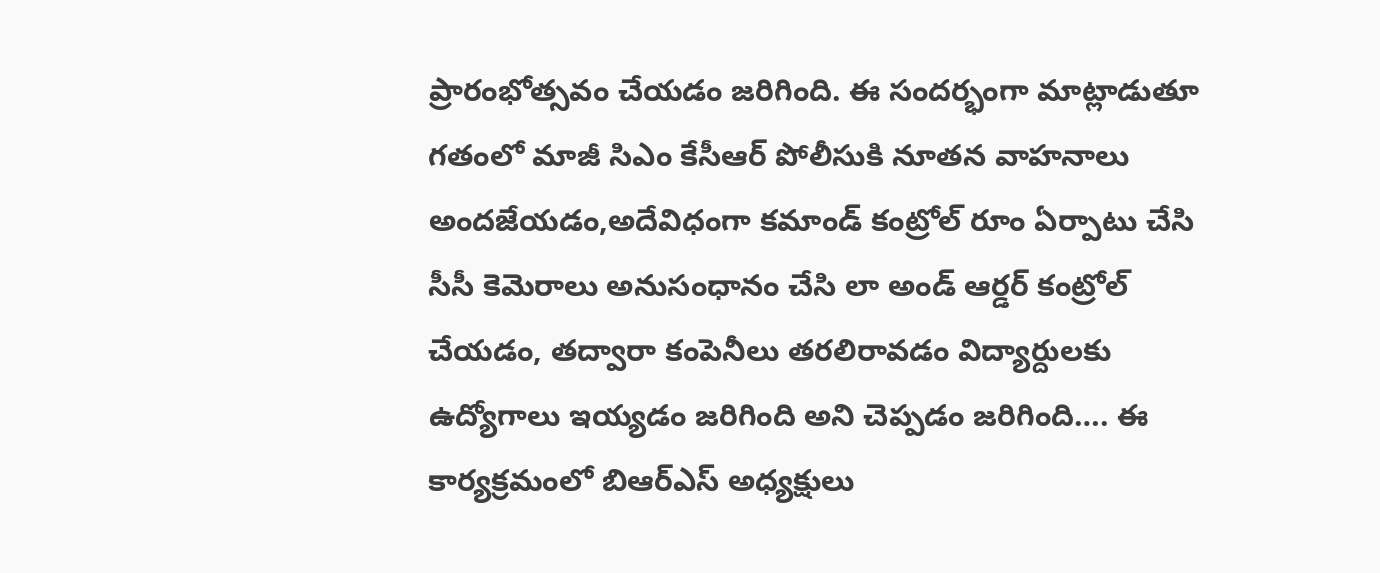ప్రారంభోత్సవం చేయడం జరిగింది. ఈ సందర్భంగా మాట్లాడుతూ గతంలో మాజీ సిఎం కేసీఆర్ పోలీసుకి నూతన వాహనాలు అందజేయడం,అదేవిధంగా కమాండ్ కంట్రోల్ రూం ఏర్పాటు చేసి సీసీ కెమెరాలు అనుసంధానం చేసి లా అండ్ ఆర్డర్ కంట్రోల్ చేయడం, తద్వారా కంపెనీలు తరలిరావడం విద్యార్దులకు ఉద్యోగాలు ఇయ్యడం జరిగింది అని చెప్పడం జరిగింది…. ఈ కార్యక్రమంలో బిఆర్ఎస్ అధ్యక్షులు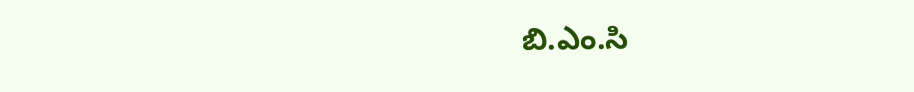బి.ఎం.సి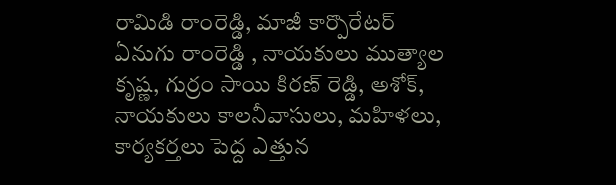రామిడి రాంరెడ్డి, మాజీ కార్పొరేటర్ ఏనుగు రాంరెడ్డి , నాయకులు ముత్యాల కృష్ణ, గుర్రం సాయి కిరణ్ రెడ్డి, అశోక్, నాయకులు కాలనీవాసులు, మహిళలు, కార్యకర్తలు పెద్ద ఎత్తున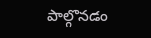పాల్గొనడం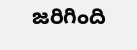జరిగింది